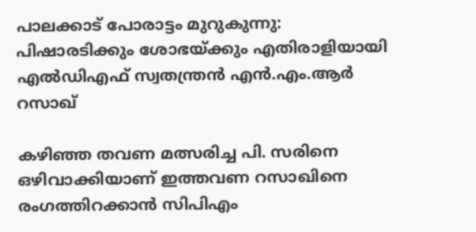പാലക്കാട് പോരാട്ടം മുറുകുന്നു: പിഷാരടിക്കും ശോഭയ്ക്കും എതിരാളിയായി എൽഡിഎഫ് സ്വതന്ത്രൻ എൻ.എം.ആർ റസാഖ്

കഴിഞ്ഞ തവണ മത്സരിച്ച പി. സരിനെ ഒഴിവാക്കിയാണ് ഇത്തവണ റസാഖിനെ രംഗത്തിറക്കാന്‍ സിപിഎം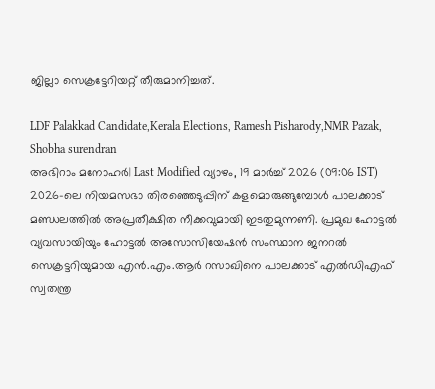ജില്ലാ സെക്രട്ടേറിയറ്റ് തീരുമാനിച്ചത്.

LDF Palakkad Candidate,Kerala Elections, Ramesh Pisharody,NMR Pazak, Shobha surendran
അഭിറാം മനോഹർ| Last Modified വ്യാഴം, 19 മാര്‍ച്ച് 2026 (09:06 IST)
2026-ലെ നിയമസഭാ തിരഞ്ഞെടുപ്പിന് കളമൊരുങ്ങുമ്പോള്‍ പാലക്കാട് മണ്ഡലത്തില്‍ അപ്രതീക്ഷിത നീക്കവുമായി ഇടതുമുന്നണി. പ്രമുഖ ഹോട്ടല്‍ വ്യവസായിയും ഹോട്ടല്‍ അസോസിയേഷന്‍ സംസ്ഥാന ജനറല്‍ സെക്രട്ടറിയുമായ എന്‍.എം.ആര്‍ റസാഖിനെ പാലക്കാട് എല്‍ഡിഎഫ് സ്വതന്ത്ര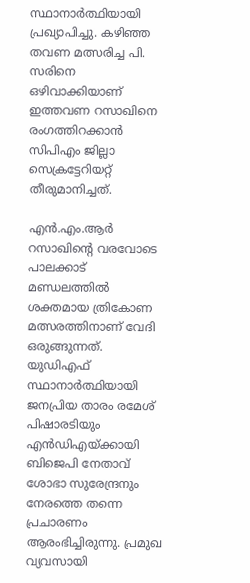സ്ഥാനാര്‍ത്ഥിയായി പ്രഖ്യാപിച്ചു. കഴിഞ്ഞ തവണ മത്സരിച്ച പി. സരിനെ ഒഴിവാക്കിയാണ് ഇത്തവണ റസാഖിനെ രംഗത്തിറക്കാന്‍ സിപിഎം ജില്ലാ സെക്രട്ടേറിയറ്റ് തീരുമാനിച്ചത്.

എന്‍.എം.ആര്‍ റസാഖിന്റെ വരവോടെ പാലക്കാട് മണ്ഡലത്തില്‍ ശക്തമായ ത്രികോണ മത്സരത്തിനാണ് വേദി ഒരുങ്ങുന്നത്. യുഡിഎഫ് സ്ഥാനാര്‍ത്ഥിയായി ജനപ്രിയ താരം രമേശ് പിഷാരടിയും എന്‍ഡിഎയ്ക്കായി ബിജെപി നേതാവ് ശോഭാ സുരേന്ദ്രനും നേരത്തെ തന്നെ പ്രചാരണം ആരംഭിച്ചിരുന്നു. പ്രമുഖ വ്യവസായി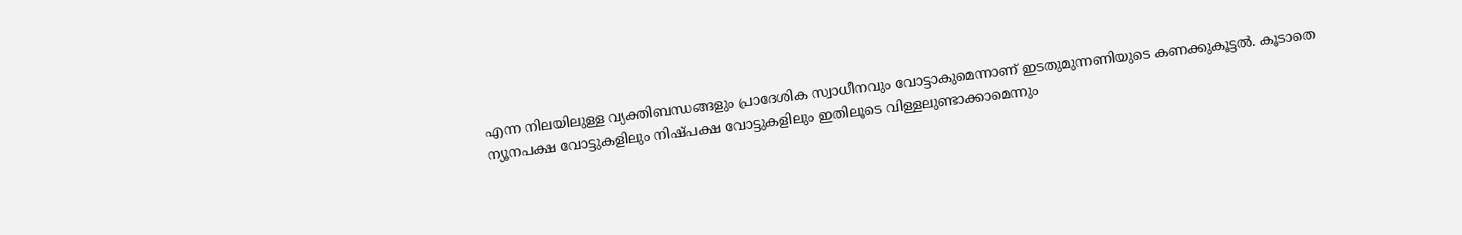എന്ന നിലയിലുള്ള വ്യക്തിബന്ധങ്ങളും പ്രാദേശിക സ്വാധീനവും വോട്ടാകുമെന്നാണ് ഇടതുമുന്നണിയുടെ കണക്കുകൂട്ടല്‍. കൂടാതെ ന്യൂനപക്ഷ വോട്ടുകളിലും നിഷ്പക്ഷ വോട്ടുകളിലും ഇതിലൂടെ വിള്ളലുണ്ടാക്കാമെന്നും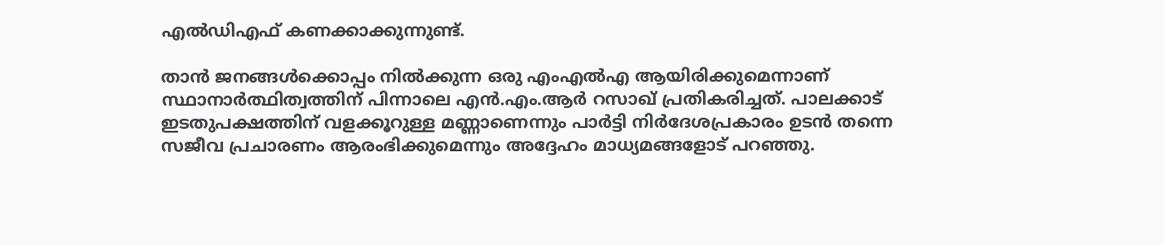എല്‍ഡിഎഫ് കണക്കാക്കുന്നുണ്ട്.

താന്‍ ജനങ്ങള്‍ക്കൊപ്പം നില്‍ക്കുന്ന ഒരു എംഎല്‍എ ആയിരിക്കുമെന്നാണ് സ്ഥാനാര്‍ത്ഥിത്വത്തിന് പിന്നാലെ എന്‍.എം.ആര്‍ റസാഖ് പ്രതികരിച്ചത്. പാലക്കാട് ഇടതുപക്ഷത്തിന് വളക്കൂറുള്ള മണ്ണാണെന്നും പാര്‍ട്ടി നിര്‍ദേശപ്രകാരം ഉടന്‍ തന്നെ സജീവ പ്രചാരണം ആരംഭിക്കുമെന്നും അദ്ദേഹം മാധ്യമങ്ങളോട് പറഞ്ഞു.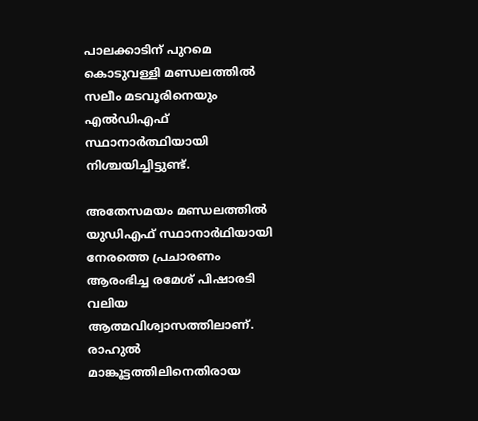പാലക്കാടിന് പുറമെ കൊടുവള്ളി മണ്ഡലത്തില്‍ സലീം മടവൂരിനെയും എല്‍ഡിഎഫ് സ്ഥാനാര്‍ത്ഥിയായി നിശ്ചയിച്ചിട്ടുണ്ട്.

അതേസമയം മണ്ഡലത്തില്‍ യുഡിഎഫ് സ്ഥാനാര്‍ഥിയായി നേരത്തെ പ്രചാരണം ആരംഭിച്ച രമേശ് പിഷാരടി വലിയ ആത്മവിശ്വാസത്തിലാണ്. രാഹുല്‍ മാങ്കൂട്ടത്തിലിനെതിരായ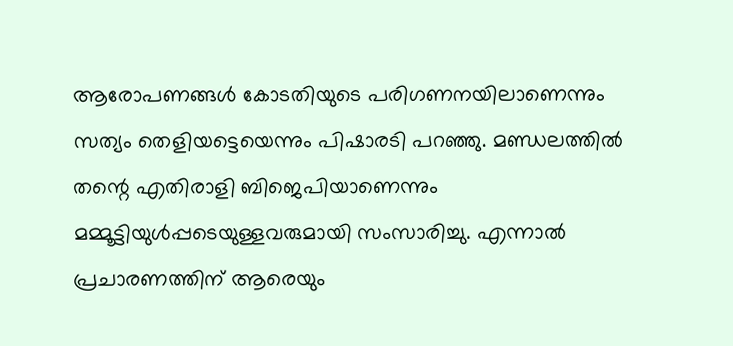ആരോപണങ്ങള്‍ കോടതിയുടെ പരിഗണനയിലാണെന്നും സത്യം തെളിയട്ടെയെന്നും പിഷാരടി പറഞ്ഞു. മണ്ഡലത്തില്‍ തന്റെ എതിരാളി ബിജെപിയാണെന്നും മമ്മൂട്ടിയുള്‍പ്പടെയുള്ളവരുമായി സംസാരിച്ചു. എന്നാല്‍ പ്രചാരണത്തിന് ആരെയും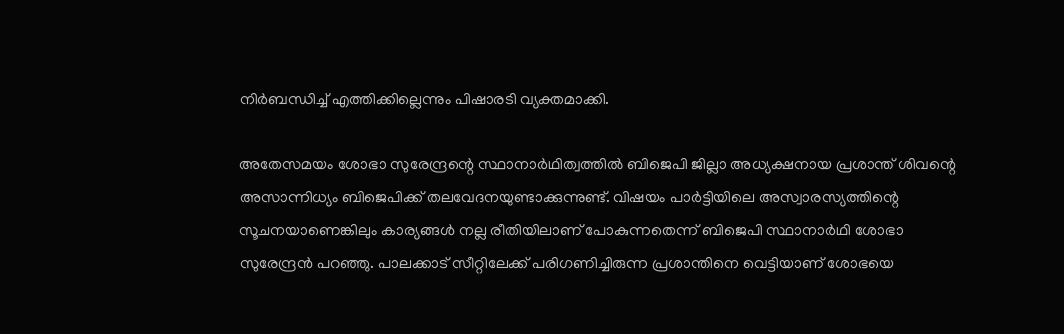നിര്‍ബന്ധിച്ച് എത്തിക്കില്ലെന്നും പിഷാരടി വ്യക്തമാക്കി.

അതേസമയം ശോഭാ സുരേന്ദ്രന്റെ സ്ഥാനാര്‍ഥിത്വത്തില്‍ ബിജെപി ജില്ലാ അധ്യക്ഷനായ പ്രശാന്ത് ശിവന്റെ അസാന്നിധ്യം ബിജെപിക്ക് തലവേദനയുണ്ടാക്കുന്നുണ്ട്. വിഷയം പാര്‍ട്ടിയിലെ അസ്വാരസ്യത്തിന്റെ സൂചനയാണെങ്കിലും കാര്യങ്ങള്‍ നല്ല രീതിയിലാണ് പോകുന്നതെന്ന് ബിജെപി സ്ഥാനാര്‍ഥി ശോഭാ സുരേന്ദ്രന്‍ പറഞ്ഞു. പാലക്കാട് സീറ്റിലേക്ക് പരിഗണിച്ചിരുന്ന പ്രശാന്തിനെ വെട്ടിയാണ് ശോഭയെ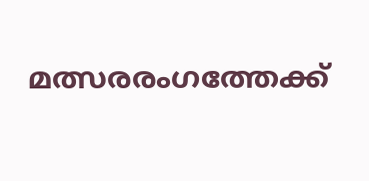മത്സരരംഗത്തേക്ക്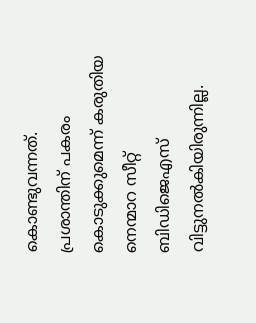കൊണ്ടുവന്നത്. പ്രശാന്തിന് പകരം കൊടുക്കുമെന്ന് കരുതിയ നെന്മാറ സീറ്റ് ബിഡിജെഎസ് വിട്ടുനല്‍കിയിരുന്നില്ല.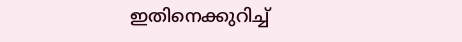ഇതിനെക്കുറിച്ച്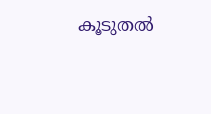കൂടുതല്‍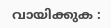വായിക്കുക :